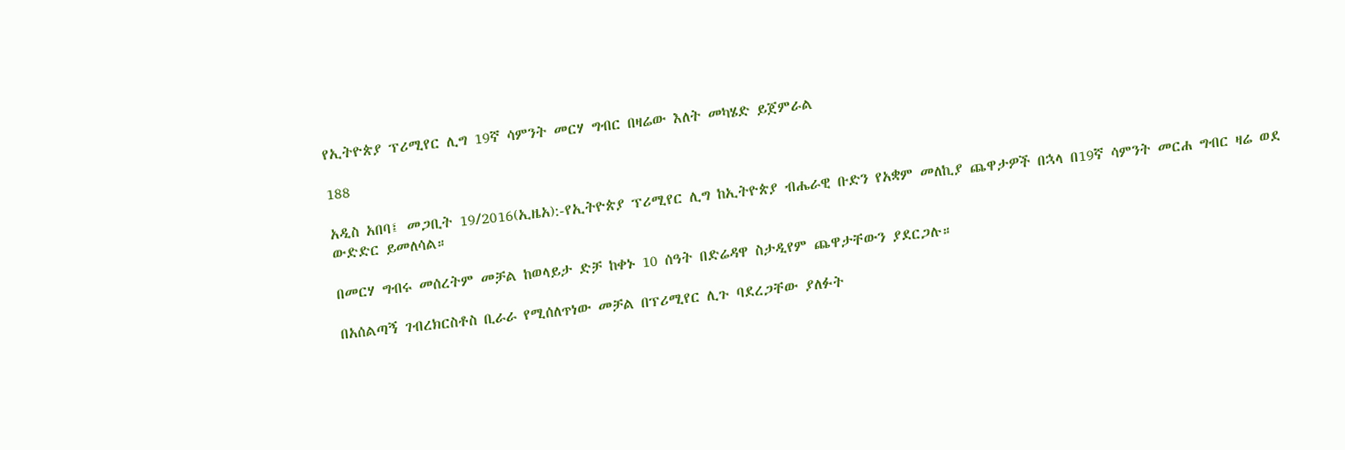የኢትዮጵያ ፕሪሚየር ሊግ 19ኛ ሳምንት መርሃ ግብር በዛሬው እለት መካሄድ ይጀምራል

188

አዲስ አበባ፤ መጋቢት 19/2016(ኢዜአ):-የኢትዮጵያ ፕሪሚየር ሊግ ከኢትዮጵያ ብሔራዊ ቡድን የአቋም መለኪያ ጨዋታዎች በኋላ በ19ኛ ሳምንት መርሐ ግብር ዛሬ ወደ ውድድር ይመለሳል።

በመርሃ ግብሩ መሰረትም መቻል ከወላይታ ድቻ ከቀኑ 10 ሰዓት በድሬዳዋ ስታዲየም ጨዋታቸውን ያደርጋሉ።

በአሰልጣኝ ገብረክርስቶስ ቢራራ የሚሰለጥነው መቻል በፕሪሚየር ሊጉ ባደረጋቸው ያለፉት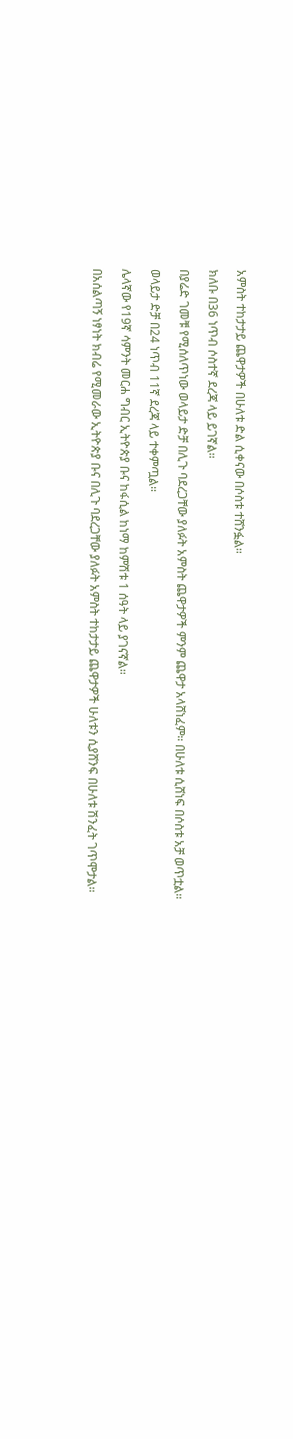አምስት ተከታታይ ጨዋታዎች በሁለቱ ድል ሲቀናው በሶስቱ ተሸንፏል።

ክለቡ በ36 ነጥብ ሶስተኛ ደረጃ ላይ ይገኛል።

በያሬድ ገመቹ የሚሰለጥነው ወላይታ ድቻ በሊጉ ባደረጋቸው ያለፉት አምስት ጨዋታዎች ምንም ጨዋታ አላሸነፈም። በሁለቱ ሲሸነፍ በሶስቱ አቻ ወጥቷል።

ወላይታ ድቻ በ24 ነጥብ 11ኛ ደረጃ ላይ ተቀምጧል።

ሌላኛው የ19ኛ ሳምንት መርሐ ግብር ኢትዮጵያ ቡና ከፋሲል ከነማ ከምሽቱ 1 ሰዓት ላይ ያገናኛል።

በአሰልጣኝ ነፃነት ክብሬ የሚመራው ኢትዮጵያ ቡና በሊጉ ባደረጋቸው ያለፉት አምስት ተከታታይ ጨዋታዎች ሁለቱን ሲያሸንፍ በሁለቱ ሽንፈት ገጥሞታል።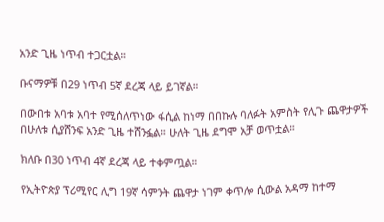አንድ ጊዜ ነጥብ ተጋርቷል።

ቡናማዎቹ በ29 ነጥብ 5ኛ ደረጃ ላይ ይገኛል።

በውበቱ አባቱ አባተ የሚሰለጥነው ፋሲል ከነማ በበኩሉ ባለፉት አምስት የሊጉ ጨዋታዎች በሁለቱ ሲያሸንፍ አንድ ጊዜ ተሸንፏል። ሁለት ጊዜ ደግሞ አቻ ወጥቷል።

ክለቡ በ30 ነጥብ 4ኛ ደረጃ ላይ ተቀምጧል።

የኢትዮጵያ ፕሪሚየር ሊግ 19ኛ ሳምንት ጨዋታ ነገም ቀጥሎ ሲውል አዳማ ከተማ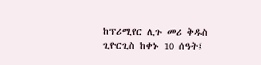ከፕሪሚየር ሊጉ መሪ ቅዱስ ጊዮርጊስ ከቀኑ 10 ሰዓት፤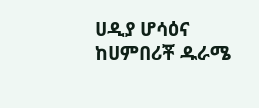ሀዲያ ሆሳዕና ከሀምበሪቾ ዱራሜ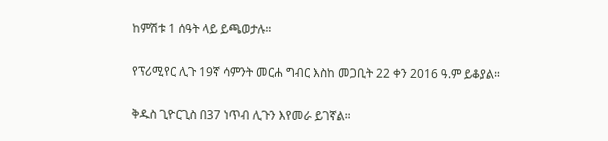ከምሽቱ 1 ሰዓት ላይ ይጫወታሉ።

የፕሪሚየር ሊጉ 19ኛ ሳምንት መርሐ ግብር እስከ መጋቢት 22 ቀን 2016 ዓ.ም ይቆያል።

ቅዱስ ጊዮርጊስ በ37 ነጥብ ሊጉን እየመራ ይገኛል።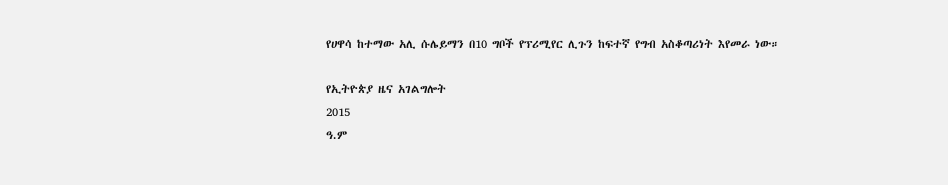የሀዋሳ ከተማው አሊ ሱሌይማን በ10 ግቦች የፕሪሚየር ሊጉን ከፍተኛ የግብ አስቆጣሪነት እየመራ ነው።

የኢትዮጵያ ዜና አገልግሎት
2015
ዓ.ም